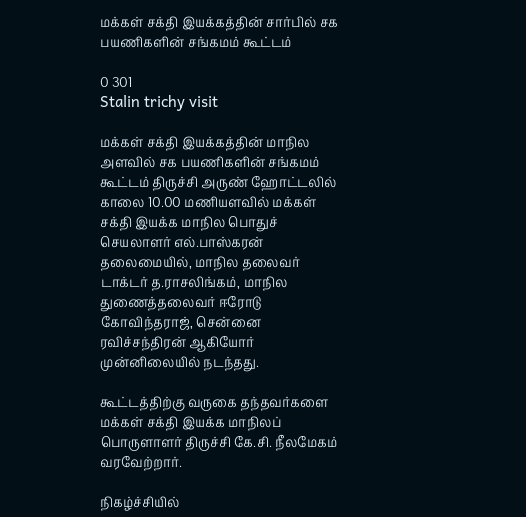மக்கள் சக்தி இயக்கத்தின் சார்பில் சக பயணிகளின் சங்கமம் கூட்டம்

0 301
Stalin trichy visit

மக்கள் சக்தி இயக்கத்தின் மாநில அளவில் சக பயணிகளின் சங்கமம் கூட்டம் திருச்சி அருண் ஹோட்டலில் காலை 10.00 மணியளவில் மக்கள் சக்தி இயக்க மாநில பொதுச் செயலாளர் எல்.பாஸ்கரன் தலைமையில், மாநில தலைவர் டாக்டர் த.ராசலிங்கம், மாநில துணைத்தலைவர் ஈரோடு கோவிந்தராஜ், சென்னை ரவிச்சந்திரன் ஆகியோர் முன்னிலையில் நடந்தது.

கூட்டத்திற்கு வருகை தந்தவர்களை மக்கள் சக்தி இயக்க மாநிலப் பொருளாளர் திருச்சி கே.சி. நீலமேகம் வரவேற்றார்.

நிகழ்ச்சியில்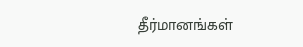தீர்மானங்கள்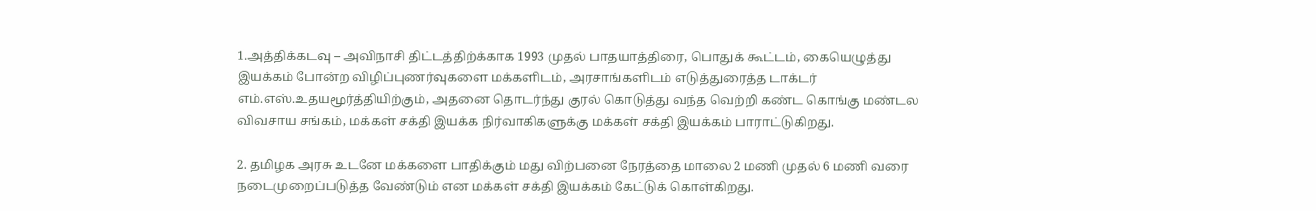1.அத்திக்கடவு – அவிநாசி திட்டத்திற்க்காக 1993 முதல் பாதயாத்திரை, பொதுக் கூட்டம், கையெழுத்து இயக்கம் போன்ற விழிப்புணர்வுகளை மக்களிடம், அரசாங்களிடம் எடுத்துரைத்த டாக்டர் எம்.எஸ்.உதயமூர்த்தியிற்கும், அதனை தொடர்ந்து குரல் கொடுத்து வந்த வெற்றி கண்ட கொங்கு மண்டல விவசாய சங்கம், மக்கள் சக்தி இயக்க நிர்வாகிகளுக்கு மக்கள் சக்தி இயக்கம் பாராட்டுகிறது.

2. தமிழக அரசு உடனே மக்களை பாதிக்கும் மது விற்பனை நேரத்தை மாலை 2 மணி முதல் 6 மணி வரை நடைமுறைப்படுத்த வேண்டும் என மக்கள் சக்தி இயக்கம் கேட்டுக் கொள்கிறது.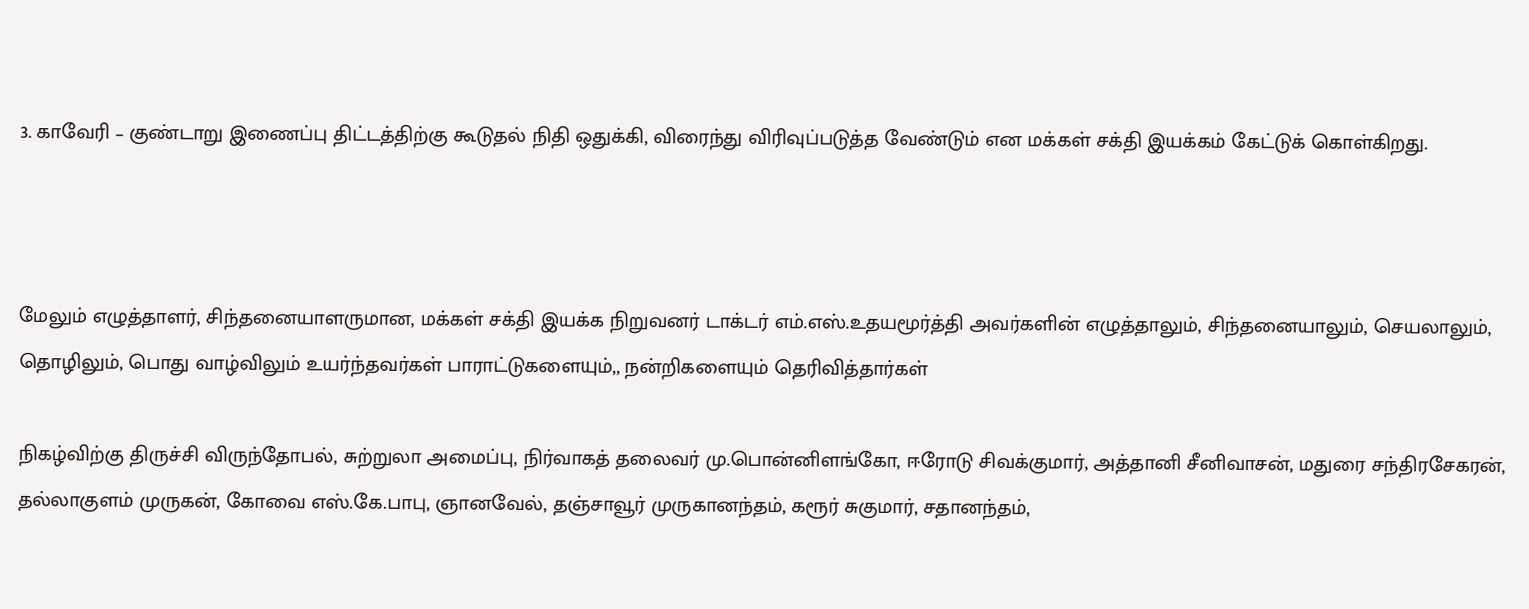3. காவேரி – குண்டாறு இணைப்பு திட்டத்திற்கு கூடுதல் நிதி ஒதுக்கி, விரைந்து விரிவுப்படுத்த வேண்டும் என மக்கள் சக்தி இயக்கம் கேட்டுக் கொள்கிறது.



மேலும் எழுத்தாளர், சிந்தனையாளருமான, மக்கள் சக்தி இயக்க நிறுவனர் டாக்டர் எம்.எஸ்.உதயமூர்த்தி அவர்களின் எழுத்தாலும், சிந்தனையாலும், செயலாலும், தொழிலும், பொது வாழ்விலும் உயர்ந்தவர்கள் பாராட்டுகளையும்,, நன்றிகளையும் தெரிவித்தார்கள்

நிகழ்விற்கு திருச்சி விருந்தோபல், சுற்றுலா அமைப்பு, நிர்வாகத் தலைவர் மு.பொன்னிளங்கோ, ஈரோடு சிவக்குமார், அத்தானி சீனிவாசன், மதுரை சந்திரசேகரன், தல்லாகுளம் முருகன், கோவை எஸ்.கே.பாபு, ஞானவேல், தஞ்சாவூர் முருகானந்தம், கரூர் சுகுமார், சதானந்தம்,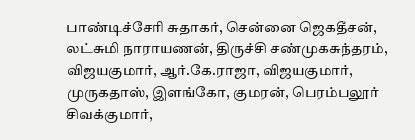பாண்டிச்சேரி சுதாகர், சென்னை ஜெகதீசன், லட்சுமி நாராயணன், திருச்சி சண்முகசுந்தரம், விஜயகுமார், ஆர்.கே.ராஜா, விஜயகுமார், முருகதாஸ், இளங்கோ, குமரன், பெரம்பலூர் சிவக்குமார்,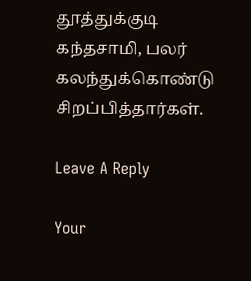தூத்துக்குடி கந்தசாமி, பலர் கலந்துக்கொண்டு சிறப்பித்தார்கள்.

Leave A Reply

Your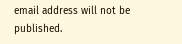email address will not be published.